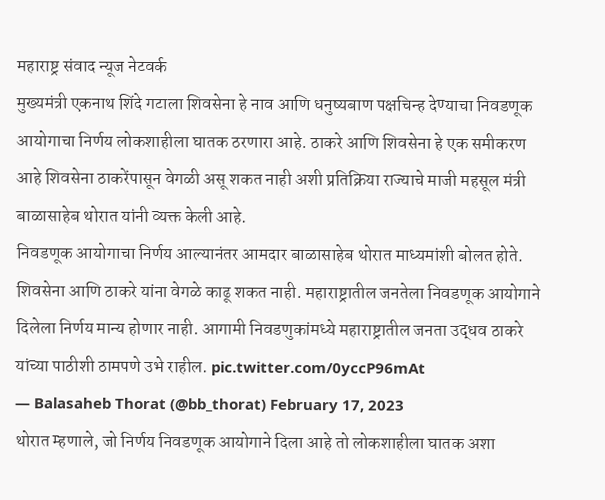महाराष्ट्र संवाद न्यूज नेटवर्क
मुख्यमंत्री एकनाथ शिंदे गटाला शिवसेना हे नाव आणि धनुष्यबाण पक्षचिन्ह देण्याचा निवडणूक आयोगाचा निर्णय लोकशाहीला घातक ठरणारा आहे. ठाकरे आणि शिवसेना हे एक समीकरण आहे शिवसेना ठाकरेंपासून वेगळी असू शकत नाही अशी प्रतिक्रिया राज्याचे माजी महसूल मंत्री बाळासाहेब थोरात यांनी व्यक्त केली आहे.
निवडणूक आयोगाचा निर्णय आल्यानंतर आमदार बाळासाहेब थोरात माध्यमांशी बोलत होते.
शिवसेना आणि ठाकरे यांना वेगळे काढू शकत नाही. महाराष्ट्रातील जनतेला निवडणूक आयोगाने दिलेला निर्णय मान्य होणार नाही. आगामी निवडणुकांमध्ये महाराष्ट्रातील जनता उद्धव ठाकरे यांच्या पाठीशी ठामपणे उभे राहील. pic.twitter.com/0yccP96mAt
— Balasaheb Thorat (@bb_thorat) February 17, 2023
थोरात म्हणाले, जो निर्णय निवडणूक आयोगाने दिला आहे तो लोकशाहीला घातक अशा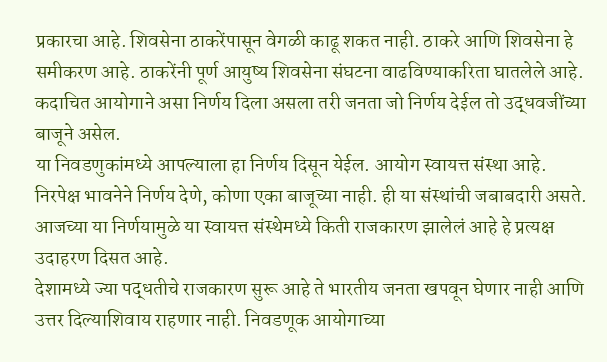प्रकारचा आहे. शिवसेना ठाकरेंपासून वेगळी काढू शकत नाही. ठाकरे आणि शिवसेना हे समीकरण आहे. ठाकरेंनी पूर्ण आयुष्य शिवसेना संघटना वाढविण्याकरिता घातलेले आहे. कदाचित आयोगाने असा निर्णय दिला असला तरी जनता जो निर्णय देईल तो उद्धवजींच्या बाजूने असेल.
या निवडणुकांमध्ये आपल्याला हा निर्णय दिसून येईल. आयोग स्वायत्त संस्था आहे. निरपेक्ष भावनेने निर्णय देणे, कोणा एका बाजूच्या नाही. ही या संस्थांची जबाबदारी असते. आजच्या या निर्णयामुळे या स्वायत्त संस्थेमध्ये किती राजकारण झालेलं आहे हे प्रत्यक्ष उदाहरण दिसत आहे.
देशामध्ये ज्या पद्धतीचे राजकारण सुरू आहे ते भारतीय जनता खपवून घेणार नाही आणि उत्तर दिल्याशिवाय राहणार नाही. निवडणूक आयोगाच्या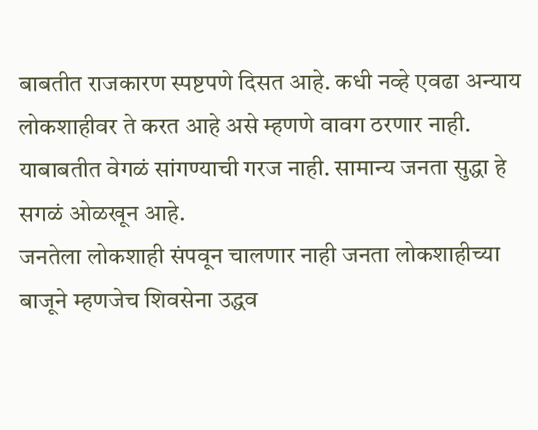बाबतीत राजकारण स्पष्टपणे दिसत आहे. कधी नव्हे एवढा अन्याय लोकशाहीवर ते करत आहे असे म्हणणे वावग ठरणार नाही. याबाबतीत वेगळं सांगण्याची गरज नाही. सामान्य जनता सुद्धा हे सगळं ओळखून आहे.
जनतेला लोकशाही संपवून चालणार नाही जनता लोकशाहीच्या बाजूने म्हणजेच शिवसेना उद्धव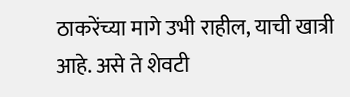ठाकरेंच्या मागे उभी राहील, याची खात्री आहे. असे ते शेवटी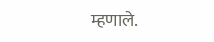म्हणाले.